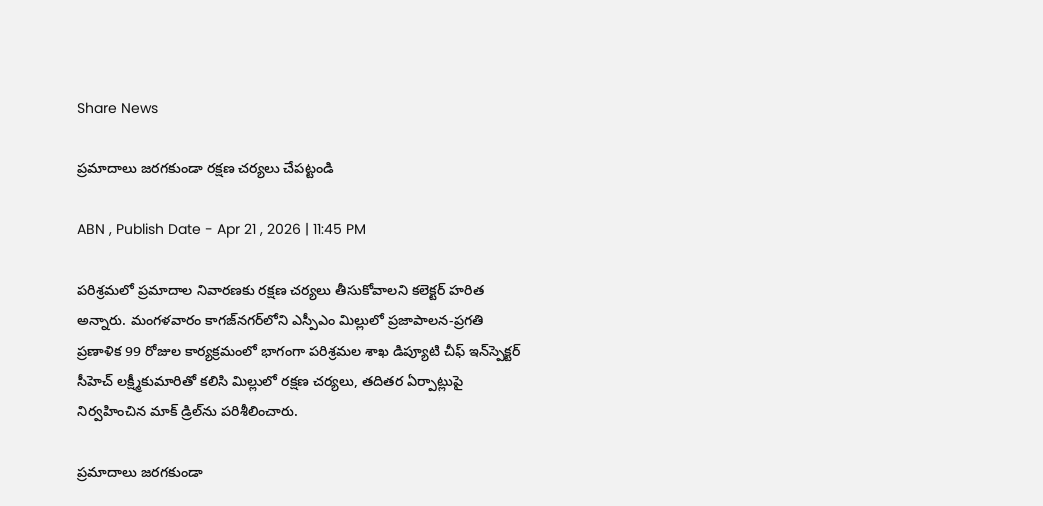Share News

ప్రమాదాలు జరగకుండా రక్షణ చర్యలు చేపట్టండి

ABN , Publish Date - Apr 21 , 2026 | 11:45 PM

పరిశ్రమలో ప్రమాదాల నివారణకు రక్షణ చర్యలు తీసుకోవాలని కలెక్టర్‌ హరిత అన్నారు. మంగళవారం కాగజ్‌నగర్‌లోని ఎస్పీఎం మిల్లులో ప్రజాపాలన-ప్రగతి ప్రణాళిక 99 రోజుల కార్యక్రమంలో భాగంగా పరిశ్రమల శాఖ డిప్యూటి చీఫ్‌ ఇన్‌స్పెక్టర్‌ సీహెచ్‌ లక్ష్మీకుమారితో కలిసి మిల్లులో రక్షణ చర్యలు, తదితర ఏర్పాట్లుపై నిర్వహించిన మాక్‌ డ్రిల్‌ను పరిశీలించారు.

ప్రమాదాలు జరగకుండా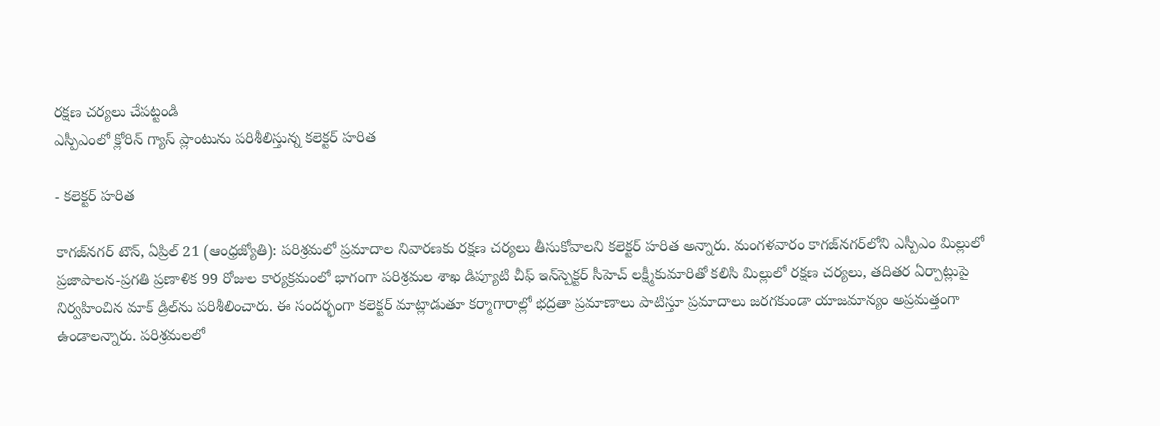రక్షణ చర్యలు చేపట్టండి
ఎస్పీఎంలో క్లోరిన్‌ గ్యాస్‌ ప్లాంటును పరిశీలిస్తున్న కలెక్టర్‌ హరిత

- కలెక్టర్‌ హరిత

కాగజ్‌నగర్‌ టౌన్‌, ఏప్రిల్‌ 21 (ఆంధ్రజ్యోతి): పరిశ్రమలో ప్రమాదాల నివారణకు రక్షణ చర్యలు తీసుకోవాలని కలెక్టర్‌ హరిత అన్నారు. మంగళవారం కాగజ్‌నగర్‌లోని ఎస్పీఎం మిల్లులో ప్రజాపాలన-ప్రగతి ప్రణాళిక 99 రోజుల కార్యక్రమంలో భాగంగా పరిశ్రమల శాఖ డిప్యూటి చీఫ్‌ ఇన్‌స్పెక్టర్‌ సీహెచ్‌ లక్ష్మీకుమారితో కలిసి మిల్లులో రక్షణ చర్యలు, తదితర ఏర్పాట్లుపై నిర్వహించిన మాక్‌ డ్రిల్‌ను పరిశీలించారు. ఈ సందర్భంగా కలెక్టర్‌ మాట్లాడుతూ కర్మాగారాల్లో భద్రతా ప్రమాణాలు పాటిస్తూ ప్రమాదాలు జరగకుండా యాజమాన్యం అప్రమత్తంగా ఉండాలన్నారు. పరిశ్రమలలో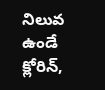నిలువ ఉండే క్లోరిన్‌,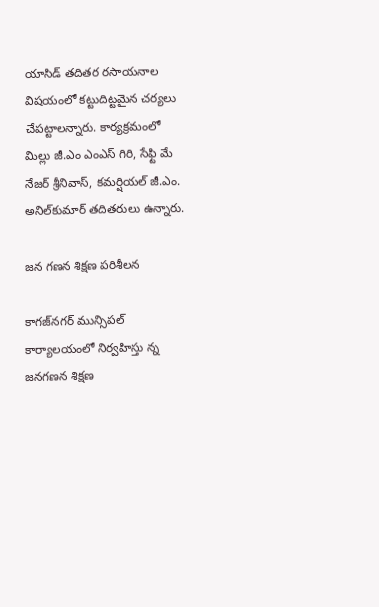యాసిడ్‌ తదితర రసాయనాల విషయంలో కట్టుదిట్టమైన చర్యలు చేపట్టాలన్నారు. కార్యక్రమంలో మిల్లు జీ.ఎం ఎంఎస్‌ గిరి, సేఫ్టి మే నేజర్‌ శ్రీనివాస్‌, కమర్షియల్‌ జీ.ఎం. అనిల్‌కుమార్‌ తదితరులు ఉన్నారు.

జన గణన శిక్షణ పరిశీలన

కాగజ్‌నగర్‌ మున్సిపల్‌ కార్యాలయంలో నిర్వహిస్తు న్న జనగణన శిక్షణ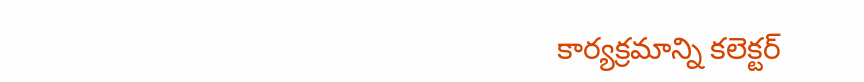కార్యక్రమాన్ని కలెక్టర్‌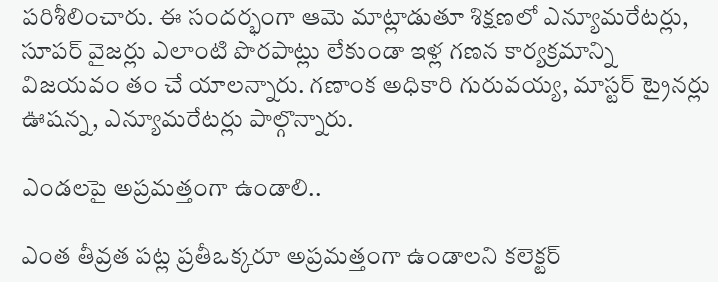పరిశీలించారు. ఈ సందర్భంగా ఆమె మాట్లాడుతూ శిక్షణలో ఎన్యూమరేటర్లు, సూపర్‌ వైజర్లు ఎలాంటి పొరపాట్లు లేకుండా ఇళ్ల గణన కార్యక్రమాన్ని విజయవం తం చే యాలన్నారు. గణాంక అధికారి గురువయ్య, మాస్టర్‌ ట్రైనర్లు ఊషన్న, ఎన్యూమరేటర్లు పాల్గొన్నారు.

ఎండలపై అప్రమత్తంగా ఉండాలి..

ఎంత తీవ్రత పట్ల ప్రతీఒక్కరూ అప్రమత్తంగా ఉండాలని కలెక్టర్‌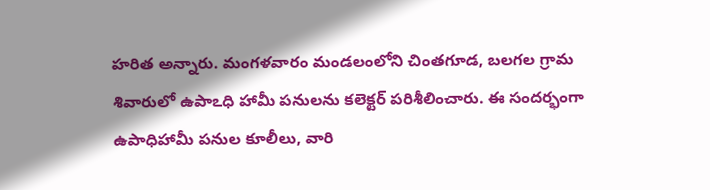హరిత అన్నారు. మంగళవారం మండలంలోని చింతగూడ, బలగల గ్రామ శివారులో ఉపాఽధి హామీ పనులను కలెక్టర్‌ పరిశీలించారు. ఈ సందర్భంగా ఉపాధిహామీ పనుల కూలీలు, వారి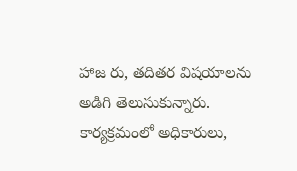హాజ రు, తదితర విషయాలను అడిగి తెలుసుకున్నారు. కార్యక్రమంలో అధికారులు,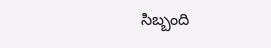సిబ్బంది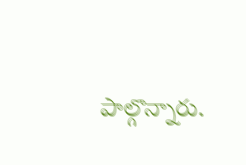పాల్గొన్నారు.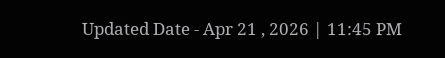Updated Date - Apr 21 , 2026 | 11:45 PM